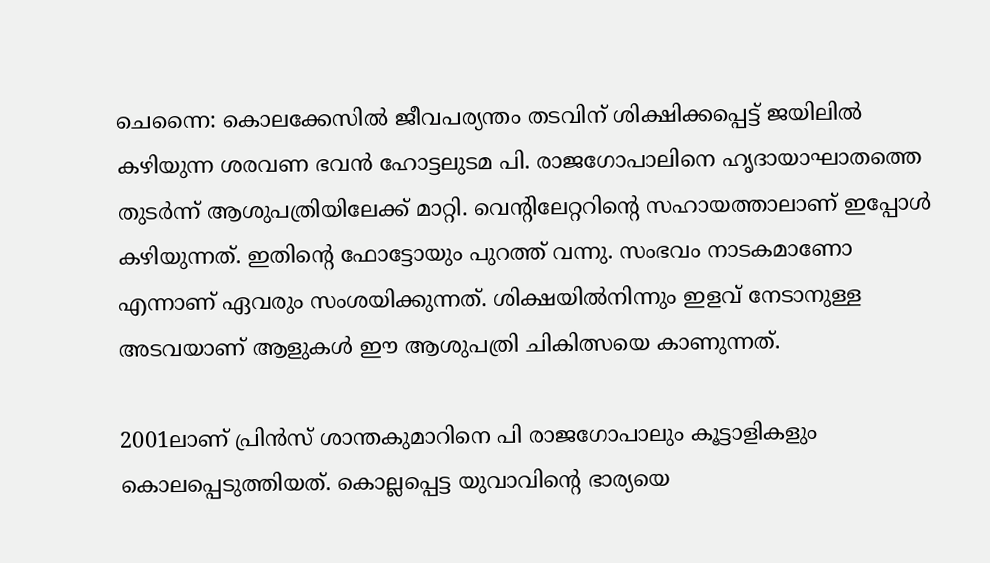ചെന്നൈ: കൊലക്കേസിൽ ജീവപര്യന്തം തടവിന് ശിക്ഷിക്കപ്പെട്ട് ജയിലിൽ കഴിയുന്ന ശരവണ ഭവൻ ഹോട്ടലുടമ പി. രാജഗോപാലിനെ ഹൃദായാഘാതത്തെ തുടർന്ന് ആശുപത്രിയിലേക്ക് മാറ്റി. വെന്റിലേറ്ററിന്റെ സഹായത്താലാണ് ഇപ്പോൾ കഴിയുന്നത്. ഇതിന്റെ ഫോട്ടോയും പുറത്ത് വന്നു. സംഭവം നാടകമാണോ എന്നാണ് ഏവരും സംശയിക്കുന്നത്. ശിക്ഷയിൽനിന്നും ഇളവ് നേടാനുള്ള അടവയാണ് ആളുകൾ ഈ ആശുപത്രി ചികിത്സയെ കാണുന്നത്.

2001ലാണ് പ്രിൻസ് ശാന്തകുമാറിനെ പി രാജഗോപാലും കൂട്ടാളികളും കൊലപ്പെടുത്തിയത്. കൊല്ലപ്പെട്ട യുവാവിൻ്റെ ഭാര്യയെ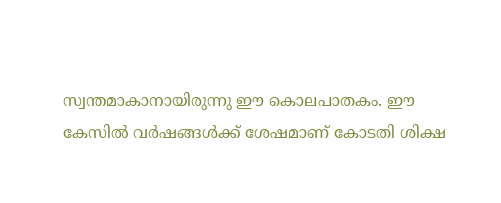സ്വന്തമാകാനായിരുന്നു ഈ കൊലപാതകം. ഈ കേസിൽ വർഷങ്ങൾക്ക് ശേഷമാണ് കോടതി ശിക്ഷ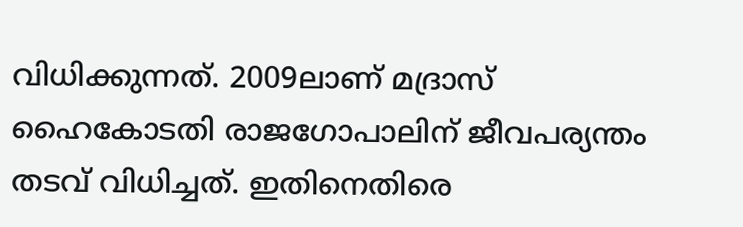വിധിക്കുന്നത്. 2009ലാണ് മദ്രാസ് ഹൈകോടതി രാജഗോപാലിന് ജീവപര്യന്തം തടവ് വിധിച്ചത്. ഇതിനെതിരെ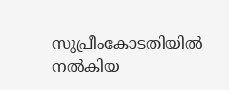സുപ്രീംകോടതിയിൽ നൽകിയ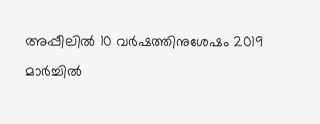അപ്പീലിൽ 10 വർഷത്തിനുശേഷം 2019 മാർച്ചിൽ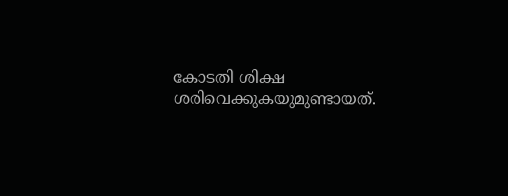കോടതി ശിക്ഷ ശരിവെക്കുകയുമുണ്ടായത്.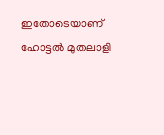ഇതോടെയാണ് ഹോട്ടൽ മുതലാളി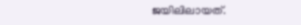ജയിലിലായത്.